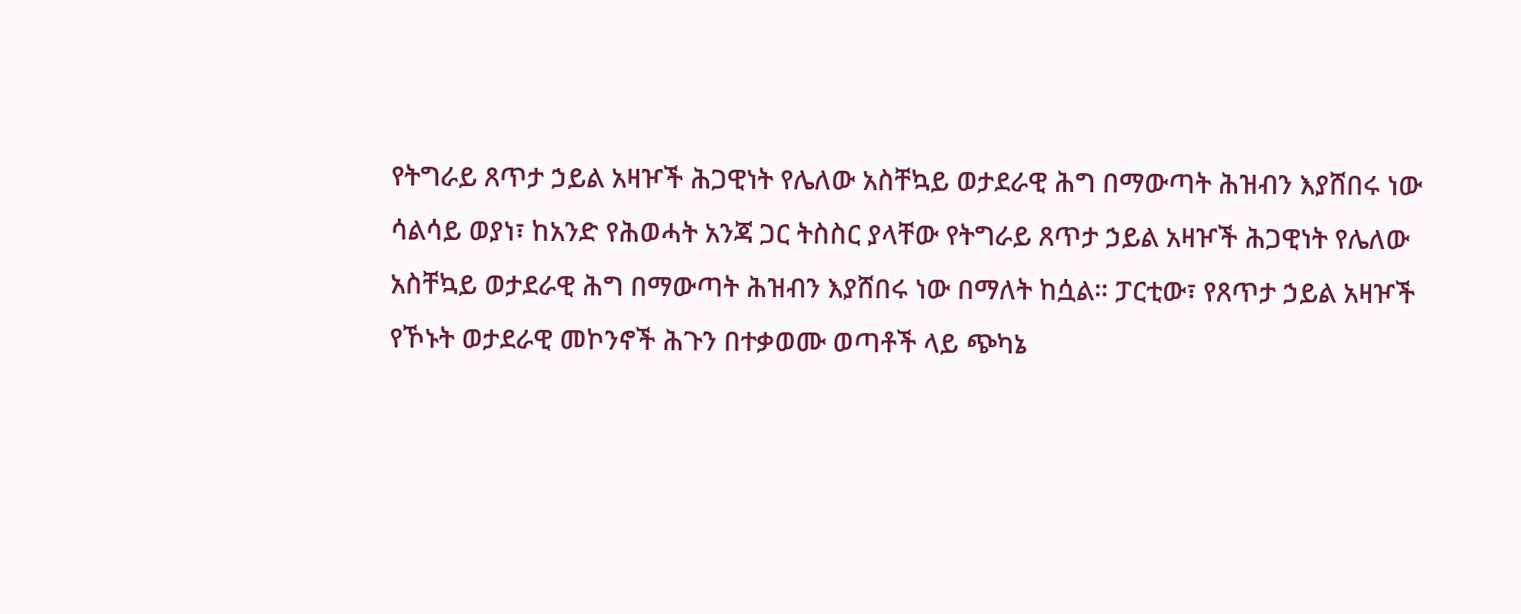የትግራይ ጸጥታ ኃይል አዛዦች ሕጋዊነት የሌለው አስቸኳይ ወታደራዊ ሕግ በማውጣት ሕዝብን እያሸበሩ ነው
ሳልሳይ ወያነ፣ ከአንድ የሕወሓት አንጃ ጋር ትስስር ያላቸው የትግራይ ጸጥታ ኃይል አዛዦች ሕጋዊነት የሌለው አስቸኳይ ወታደራዊ ሕግ በማውጣት ሕዝብን እያሸበሩ ነው በማለት ከሷል። ፓርቲው፣ የጸጥታ ኃይል አዛዦች የኾኑት ወታደራዊ መኮንኖች ሕጉን በተቃወሙ ወጣቶች ላይ ጭካኔ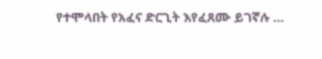የተሞላበት የአፈና ድርጊት እየፈጸሙ ይገኛሉ …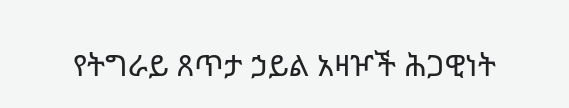የትግራይ ጸጥታ ኃይል አዛዦች ሕጋዊነት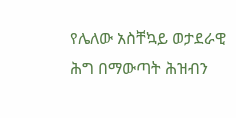የሌለው አስቸኳይ ወታደራዊ ሕግ በማውጣት ሕዝብን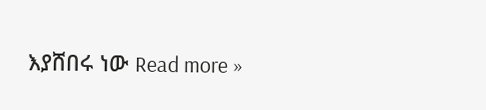እያሸበሩ ነው Read more »